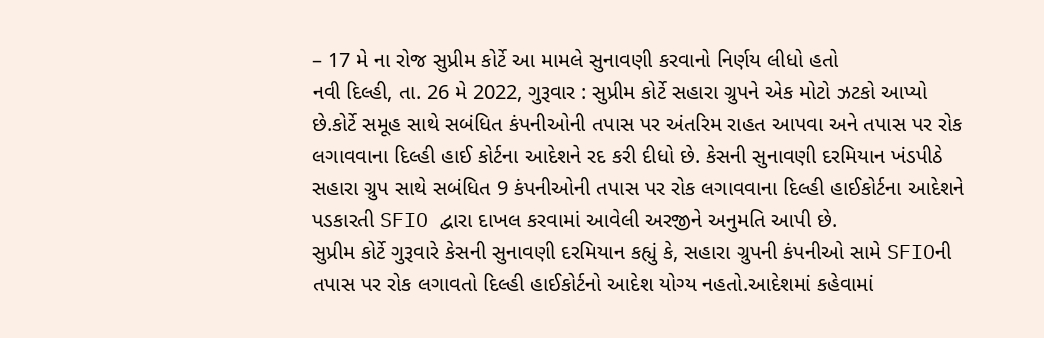– 17 મે ના રોજ સુપ્રીમ કોર્ટે આ મામલે સુનાવણી કરવાનો નિર્ણય લીધો હતો
નવી દિલ્હી, તા. 26 મે 2022, ગુરૂવાર : સુપ્રીમ કોર્ટે સહારા ગ્રુપને એક મોટો ઝટકો આપ્યો છે.કોર્ટે સમૂહ સાથે સબંધિત કંપનીઓની તપાસ પર અંતરિમ રાહત આપવા અને તપાસ પર રોક લગાવવાના દિલ્હી હાઈ કોર્ટના આદેશને રદ કરી દીધો છે. કેસની સુનાવણી દરમિયાન ખંડપીઠે સહારા ગ્રુપ સાથે સબંધિત 9 કંપનીઓની તપાસ પર રોક લગાવવાના દિલ્હી હાઈકોર્ટના આદેશને પડકારતી SFIO દ્વારા દાખલ કરવામાં આવેલી અરજીને અનુમતિ આપી છે.
સુપ્રીમ કોર્ટે ગુરૂવારે કેસની સુનાવણી દરમિયાન કહ્યું કે, સહારા ગ્રુપની કંપનીઓ સામે SFIOની તપાસ પર રોક લગાવતો દિલ્હી હાઈકોર્ટનો આદેશ યોગ્ય નહતો.આદેશમાં કહેવામાં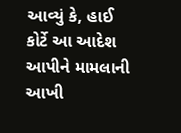આવ્યું કે, હાઈ કોર્ટે આ આદેશ આપીને મામલાની આખી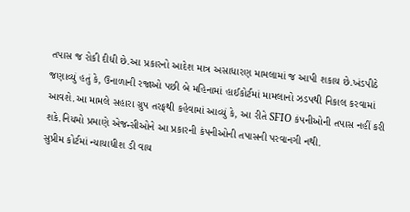તપાસ જ રોકી દીધી છે.આ પ્રકારનો આદેશ માત્ર અસાધારણ મામલામાં જ આપી શકાય છે.ખંડપીઠે જણાવ્યું હતું કે, ઉનાળાની રજાઓ પછી બે મહિનામાં હાઈકોર્ટમાં મામલાનો ઝડપથી નિકાલ કરવામાં આવશે.આ મામલે સહારા ગ્રુપ તરફથી કહેવામાં આવ્યું કે, આ રીતે SFIO કંપનીઓની તપાસ નહીં કરી શકે.નિયમો પ્રમાણે એજન્સીઓને આ પ્રકારની કંપનીઓની તપાસની પરવાનગી નથી.
સુપ્રીમ કોર્ટમાં ન્યાયાધીશ ડી વાય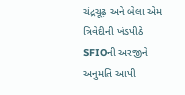ચંદ્રચૂઢ઼ અને બેલા એમ ત્રિવેદીની ખંડપીઠે SFIOની અરજીને અનુમતિ આપી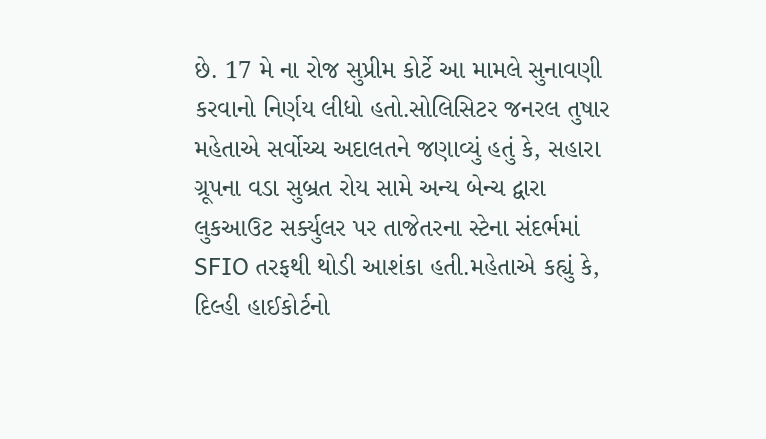છે. 17 મે ના રોજ સુપ્રીમ કોર્ટે આ મામલે સુનાવણી કરવાનો નિર્ણય લીધો હતો.સોલિસિટર જનરલ તુષાર મહેતાએ સર્વોચ્ચ અદાલતને જણાવ્યું હતું કે, સહારા ગ્રૂપના વડા સુબ્રત રોય સામે અન્ય બેન્ચ દ્વારા લુકઆઉટ સર્ક્યુલર પર તાજેતરના સ્ટેના સંદર્ભમાં SFIO તરફથી થોડી આશંકા હતી.મહેતાએ કહ્યું કે, દિલ્હી હાઈકોર્ટનો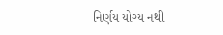નિર્ણય યોગ્ય નથી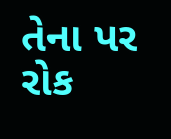તેના પર રોક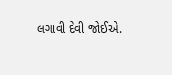લગાવી દેવી જોઈએ.